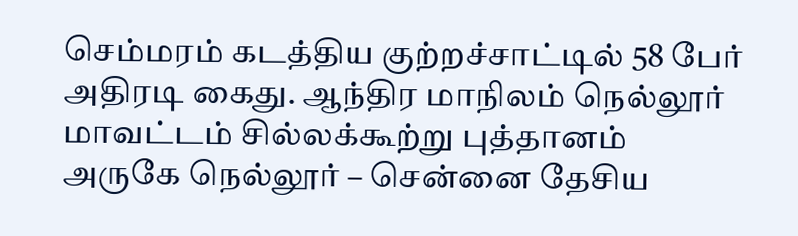செம்மரம் கடத்திய குற்றச்சாட்டில் 58 பேர் அதிரடி கைது. ஆந்திர மாநிலம் நெல்லூர் மாவட்டம் சில்லக்கூற்று புத்தானம் அருகே நெல்லூர் – சென்னை தேசிய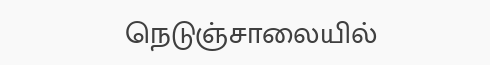நெடுஞ்சாலையில்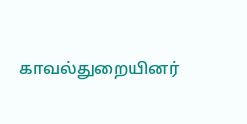காவல்துறையினர்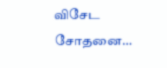விசேட சோதனை…